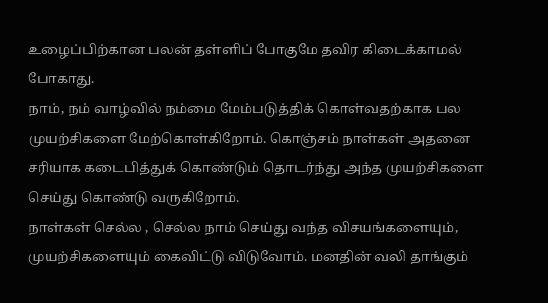உழைப்பிற்கான பலன் தள்ளிப் போகுமே தவிர கிடைக்காமல் போகாது.
நாம், நம் வாழ்வில் நம்மை மேம்படுத்திக் கொள்வதற்காக பல முயற்சிகளை மேற்கொள்கிறோம். கொஞ்சம் நாள்கள் அதனை சரியாக கடைபித்துக் கொண்டும் தொடர்ந்து அந்த முயற்சிகளை செய்து கொண்டு வருகிறோம்.
நாள்கள் செல்ல , செல்ல நாம் செய்து வந்த விசயங்களையும், முயற்சிகளையும் கைவிட்டு விடுவோம். மனதின் வலி தாங்கும்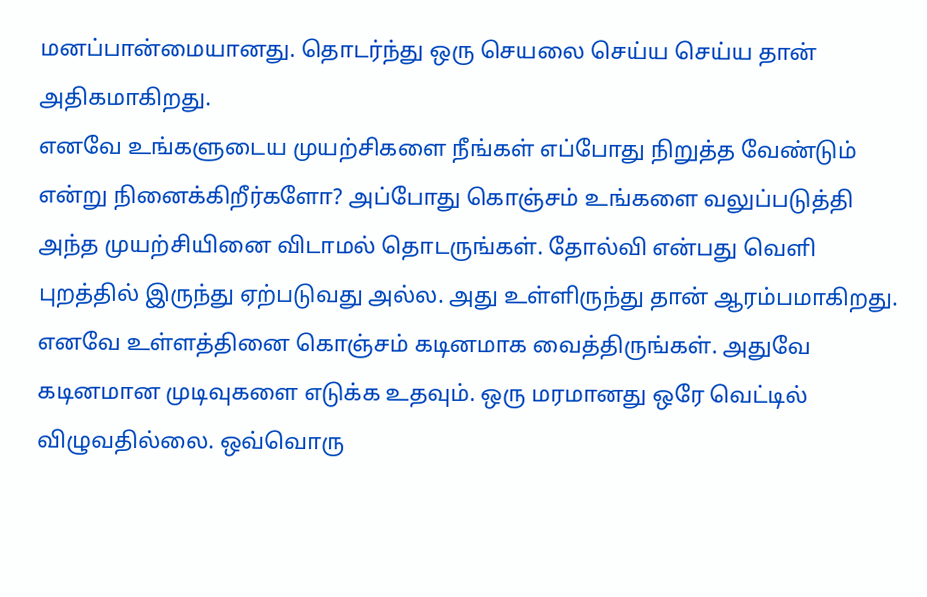மனப்பான்மையானது. தொடர்ந்து ஒரு செயலை செய்ய செய்ய தான் அதிகமாகிறது.
எனவே உங்களுடைய முயற்சிகளை நீங்கள் எப்போது நிறுத்த வேண்டும் என்று நினைக்கிறீர்களோ? அப்போது கொஞ்சம் உங்களை வலுப்படுத்தி அந்த முயற்சியினை விடாமல் தொடருங்கள். தோல்வி என்பது வெளி புறத்தில் இருந்து ஏற்படுவது அல்ல. அது உள்ளிருந்து தான் ஆரம்பமாகிறது.
எனவே உள்ளத்தினை கொஞ்சம் கடினமாக வைத்திருங்கள். அதுவே கடினமான முடிவுகளை எடுக்க உதவும். ஒரு மரமானது ஒரே வெட்டில் விழுவதில்லை. ஒவ்வொரு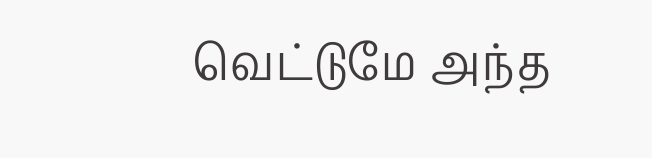வெட்டுமே அந்த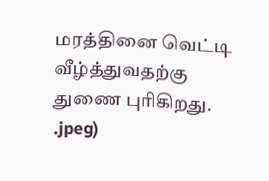மரத்தினை வெட்டி வீழ்த்துவதற்கு துணை புரிகிறது.
.jpeg)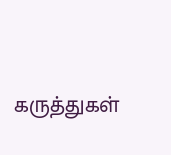கருத்துகள்